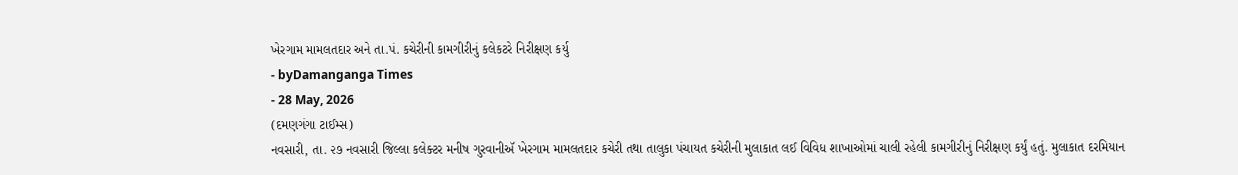ખેરગામ મામલતદાર અને તા.પં. કચેરીની કામગીરીનું કલેકટરે નિરીક્ષણ કર્યુ
- byDamanganga Times
- 28 May, 2026
(દમણગંગા ટાઈમ્સ)
નવસારી, તા. ૨૭ નવસારી જિલ્લા કલેક્ટર મનીષ ગુરવાનીઍ ખેરગામ મામલતદાર કચેરી તથા તાલુકા પંચાયત કચેરીની મુલાકાત લઈ વિવિધ શાખાઓમાં ચાલી રહેલી કામગીરીનું નિરીક્ષણ કર્યું હતું. મુલાકાત દરમિયાન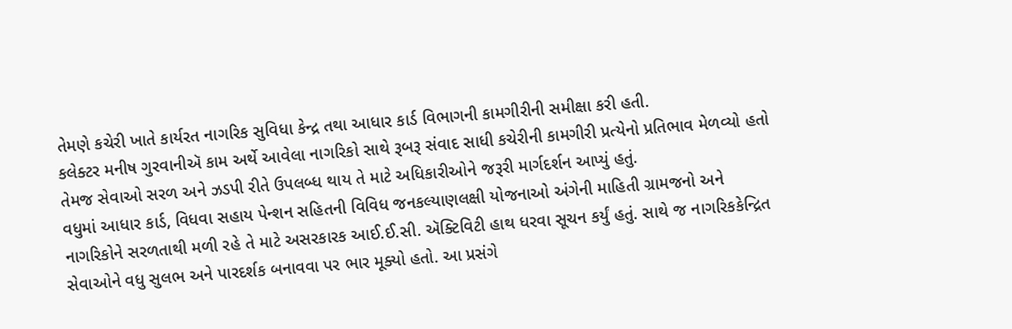તેમણે કચેરી ખાતે કાર્યરત નાગરિક સુવિધા કેન્દ્ર તથા આધાર કાર્ડ વિભાગની કામગીરીની સમીક્ષા કરી હતી.
કલેક્ટર મનીષ ગુરવાનીઍ કામ અર્થે આવેલા નાગરિકો સાથે રૂબરૂ સંવાદ સાધી કચેરીની કામગીરી પ્રત્યેનો પ્રતિભાવ મેળવ્યો હતો તેમજ સેવાઓ સરળ અને ઝડપી રીતે ઉપલબ્ધ થાય તે માટે અધિકારીઓને જરૂરી માર્ગદર્શન આપ્યું હતું.
વધુમાં આધાર કાર્ડ, વિધવા સહાય પેન્શન સહિતની વિવિધ જનકલ્યાણલક્ષી યોજનાઓ અંગેની માહિતી ગ્રામજનો અને નાગરિકોને સરળતાથી મળી રહે તે માટે અસરકારક આઈ.ઈ.સી. ઍક્ટિવિટી હાથ ધરવા સૂચન કર્યું હતું. સાથે જ નાગરિકકેન્દ્રિત સેવાઓને વધુ સુલભ અને પારદર્શક બનાવવા પર ભાર મૂક્યો હતો. આ પ્રસંગે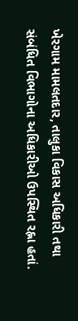ખેરગામ મામલતદાર, તાલુકા વિકાસ અધિકારી તથા સંબંધિત વિભાગોના અધિકારીઓ ઉપસ્થિત રહ્ના હતાં.